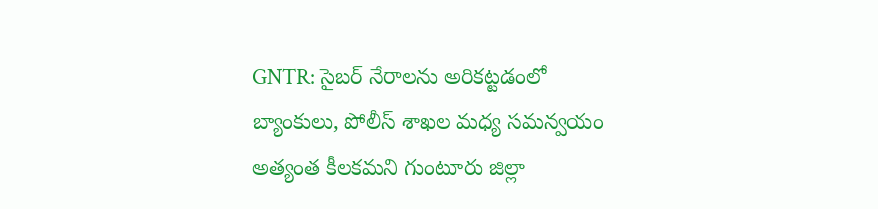GNTR: సైబర్ నేరాలను అరికట్టడంలో బ్యాంకులు, పోలీస్ శాఖల మధ్య సమన్వయం అత్యంత కీలకమని గుంటూరు జిల్లా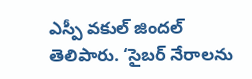ఎస్పీ వకుల్ జిందల్ తెలిపారు. ‘సైబర్ నేరాలను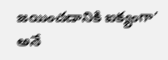జయించడానికి ఐక్యంగా’ అనే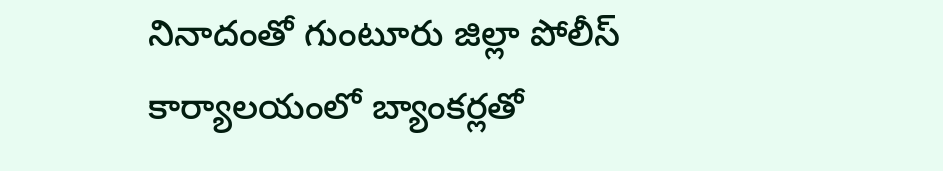నినాదంతో గుంటూరు జిల్లా పోలీస్ కార్యాలయంలో బ్యాంకర్లతో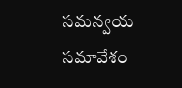సమన్వయ సమావేశం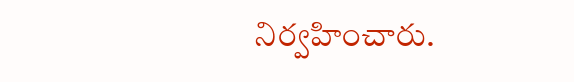నిర్వహించారు.